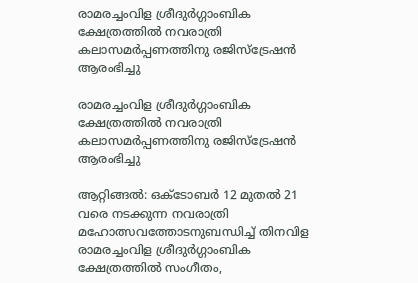രാമരച്ചംവിള ശ്രീദുർഗ്ഗാംബിക  ക്ഷേത്രത്തിൽ നവരാത്രി കലാസമർപ്പണത്തിനു രജിസ്ട്രേഷൻ ആരംഭിച്ചു

രാമരച്ചംവിള ശ്രീദുർഗ്ഗാംബിക ക്ഷേത്രത്തിൽ നവരാത്രി കലാസമർപ്പണത്തിനു രജിസ്ട്രേഷൻ ആരംഭിച്ചു

ആറ്റിങ്ങൽ: ഒക്ടോബർ 12 മുതൽ 21 വരെ നടക്കുന്ന നവരാത്രി മഹോത്സവത്തോടനുബന്ധിച്ച് തിനവിള രാമരച്ചംവിള ശ്രീദുർഗ്ഗാംബിക ക്ഷേത്രത്തിൽ സംഗീതം,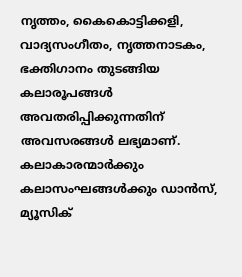നൃത്തം, കൈകൊട്ടിക്കളി, വാദ്യസംഗീതം, നൃത്തനാടകം, ഭക്തിഗാനം തുടങ്ങിയ കലാരൂപങ്ങൾ അവതരിപ്പിക്കുന്നതിന് അവസരങ്ങൾ ലഭ്യമാണ്. കലാകാരന്മാർക്കും കലാസംഘങ്ങൾക്കും ഡാൻസ്, മ്യൂസിക്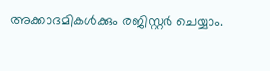അക്കാദമികൾക്കും രജിസ്റ്റർ ചെയ്യാം.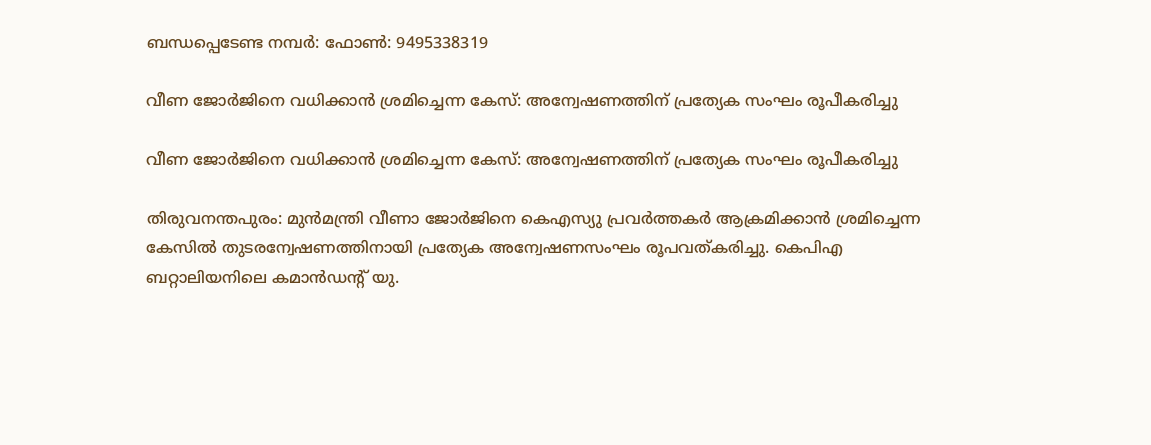ബന്ധപ്പെടേണ്ട നമ്പർ: ഫോൺ: 9495338319

വീണ ജോര്‍ജിനെ വധിക്കാന്‍ ശ്രമിച്ചെന്ന കേസ്: അന്വേഷണത്തിന് പ്രത്യേക സംഘം രൂപീകരിച്ചു

വീണ ജോര്‍ജിനെ വധിക്കാന്‍ ശ്രമിച്ചെന്ന കേസ്: അന്വേഷണത്തിന് പ്രത്യേക സംഘം രൂപീകരിച്ചു

തിരുവനന്തപുരം: മുന്‍മന്ത്രി വീണാ ജോര്‍ജിനെ കെഎസ്യു പ്രവര്‍ത്തകര്‍ ആക്രമിക്കാന്‍ ശ്രമിച്ചെന്ന കേസില്‍ തുടരന്വേഷണത്തിനായി പ്രത്യേക അന്വേഷണസംഘം രൂപവത്കരിച്ചു. കെപിഎ ബറ്റാലിയനിലെ കമാന്‍ഡന്റ് യു.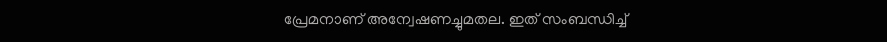പ്രേമനാണ് അന്വേഷണച്ചുമതല. ഇത് സംബന്ധിച്ച്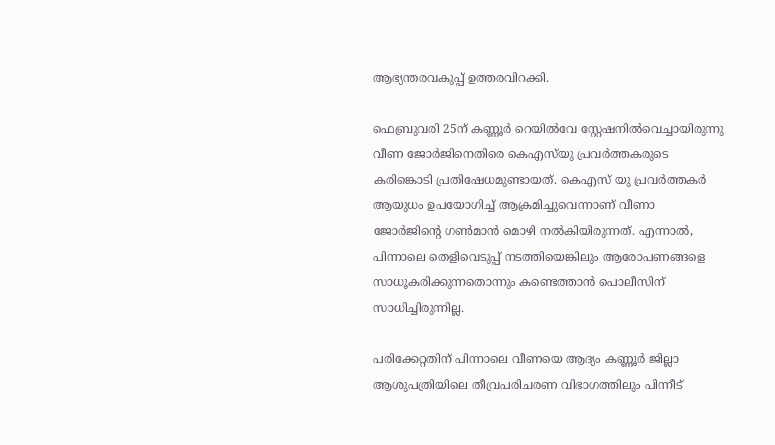ആഭ്യന്തരവകുപ്പ് ഉത്തരവിറക്കി.

ഫെബ്രുവരി 25ന് കണ്ണൂര്‍ റെയില്‍വേ സ്റ്റേഷനില്‍വെച്ചായിരുന്നു വീണ ജോര്‍ജിനെതിരെ കെഎസ്‌യു പ്രവര്‍ത്തകരുടെ കരിങ്കൊടി പ്രതിഷേധമുണ്ടായത്. കെഎസ് യു പ്രവര്‍ത്തകര്‍ ആയുധം ഉപയോഗിച്ച് ആക്രമിച്ചുവെന്നാണ് വീണാ ജോര്‍ജിന്റെ ഗണ്‍മാന്‍ മൊഴി നല്‍കിയിരുന്നത്. എന്നാല്‍, പിന്നാലെ തെളിവെടുപ്പ് നടത്തിയെങ്കിലും ആരോപണങ്ങളെ സാധൂകരിക്കുന്നതൊന്നും കണ്ടെത്താന്‍ പൊലീസിന് സാധിച്ചിരുന്നില്ല.

പരിക്കേറ്റതിന് പിന്നാലെ വീണയെ ആദ്യം കണ്ണൂര്‍ ജില്ലാ ആശുപത്രിയിലെ തീവ്രപരിചരണ വിഭാഗത്തിലും പിന്നീട്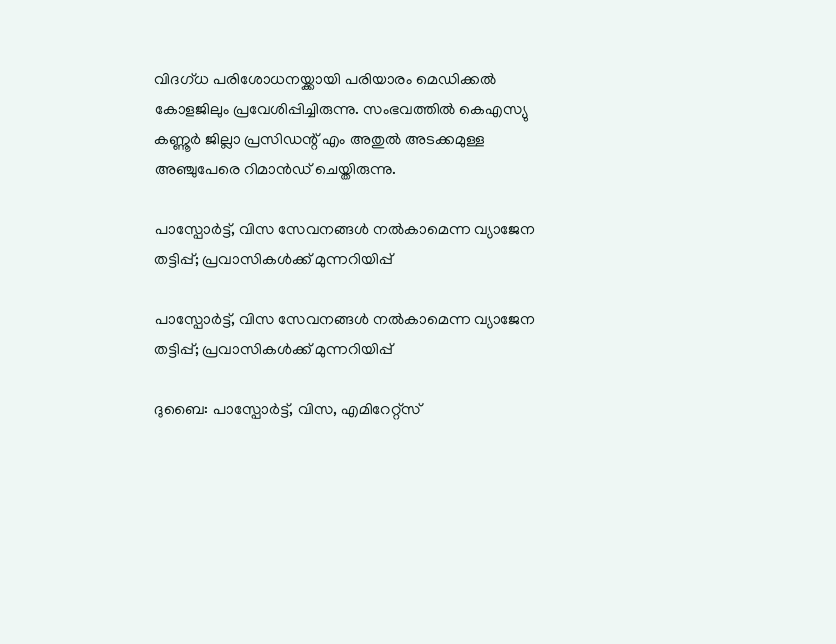വിദഗ്ധ പരിശോധനയ്ക്കായി പരിയാരം മെഡിക്കല്‍ കോളജിലും പ്രവേശിപ്പിച്ചിരുന്നു. സംഭവത്തില്‍ കെഎസ്യു കണ്ണൂര്‍ ജില്ലാ പ്രസിഡന്റ് എം അതുല്‍ അടക്കമുള്ള അഞ്ചുപേരെ റിമാന്‍ഡ് ചെയ്തിരുന്നു.

പാസ്പോര്‍ട്ട്, വിസ സേവനങ്ങള്‍ നല്‍കാമെന്ന വ്യാജേന തട്ടിപ്പ്; പ്രവാസികള്‍ക്ക് മുന്നറിയിപ്പ്

പാസ്പോര്‍ട്ട്, വിസ സേവനങ്ങള്‍ നല്‍കാമെന്ന വ്യാജേന തട്ടിപ്പ്; പ്രവാസികള്‍ക്ക് മുന്നറിയിപ്പ്

ദുബൈ: പാസ്പോര്‍ട്ട്, വിസ, എമിറേറ്റ്സ്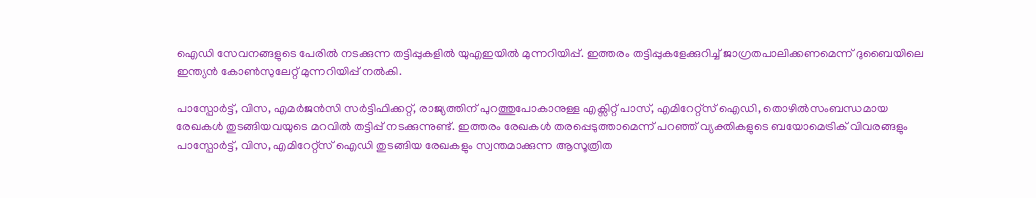ഐഡി സേവനങ്ങളുടെ പേരില്‍ നടക്കുന്ന തട്ടിപ്പുകളില്‍ യുഎഇയില്‍ മുന്നറിയിപ്പ്. ഇത്തരം തട്ടിപ്പുകളേക്കുറിച്ച് ജാഗ്രതപാലിക്കണമെന്ന് ദുബൈയിലെ ഇന്ത്യന്‍ കോണ്‍സുലേറ്റ് മുന്നറിയിപ്പ് നല്‍കി.

പാസ്പോര്‍ട്ട്, വിസ, എമര്‍ജന്‍സി സര്‍ട്ടിഫിക്കറ്റ്, രാജ്യത്തിന് പുറത്തുപോകാനുള്ള എക്സിറ്റ് പാസ്, എമിറേറ്റ്സ് ഐഡി, തൊഴില്‍സംബന്ധമായ രേഖകള്‍ തുടങ്ങിയവയുടെ മറവില്‍ തട്ടിപ്പ് നടക്കുന്നുണ്ട്. ഇത്തരം രേഖകള്‍ തരപ്പെടുത്താമെന്ന് പറഞ്ഞ് വ്യക്തികളുടെ ബയോമെട്രിക് വിവരങ്ങളും പാസ്പോര്‍ട്ട്, വിസ, എമിറേറ്റ്സ് ഐഡി തുടങ്ങിയ രേഖകളും സ്വന്തമാക്കുന്ന ആസൂത്രിത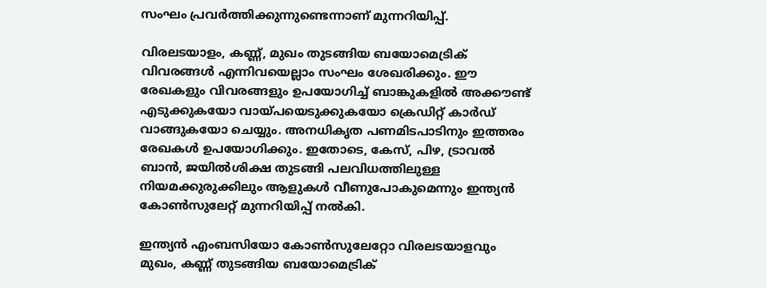സംഘം പ്രവര്‍ത്തിക്കുന്നുണ്ടെന്നാണ് മുന്നറിയിപ്പ്.

വിരലടയാളം, കണ്ണ്, മുഖം തുടങ്ങിയ ബയോമെട്രിക് വിവരങ്ങള്‍ എന്നിവയെല്ലാം സംഘം ശേഖരിക്കും. ഈ രേഖകളും വിവരങ്ങളും ഉപയോഗിച്ച് ബാങ്കുകളില്‍ അക്കൗണ്ട് എടുക്കുകയോ വായ്പയെടുക്കുകയോ ക്രെഡിറ്റ് കാര്‍ഡ് വാങ്ങുകയോ ചെയ്യും. അനധികൃത പണമിടപാടിനും ഇത്തരം രേഖകള്‍ ഉപയോഗിക്കും. ഇതോടെ, കേസ്, പിഴ, ട്രാവല്‍ ബാന്‍, ജയില്‍ശിക്ഷ തുടങ്ങി പലവിധത്തിലുള്ള നിയമക്കുരുക്കിലും ആളുകള്‍ വീണുപോകുമെന്നും ഇന്ത്യന്‍ കോണ്‍സുലേറ്റ് മുന്നറിയിപ്പ് നല്‍കി.

ഇന്ത്യന്‍ എംബസിയോ കോണ്‍സുലേറ്റോ വിരലടയാളവും മുഖം, കണ്ണ് തുടങ്ങിയ ബയോമെട്രിക്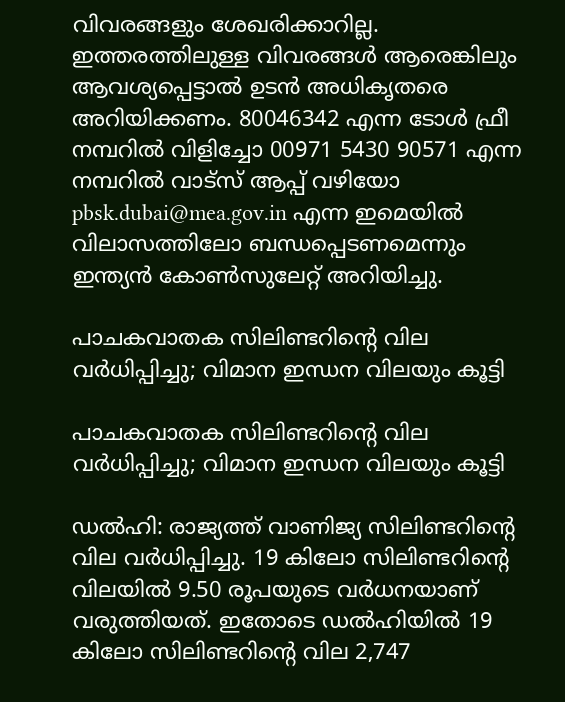വിവരങ്ങളും ശേഖരിക്കാറില്ല. ഇത്തരത്തിലുള്ള വിവരങ്ങള്‍ ആരെങ്കിലും ആവശ്യപ്പെട്ടാല്‍ ഉടന്‍ അധികൃതരെ അറിയിക്കണം. 80046342 എന്ന ടോള്‍ ഫ്രീ നമ്പറില്‍ വിളിച്ചോ 00971 5430 90571 എന്ന നമ്പറില്‍ വാട്സ് ആപ്പ് വഴിയോ pbsk.dubai@mea.gov.in എന്ന ഇമെയില്‍ വിലാസത്തിലോ ബന്ധപ്പെടണമെന്നും ഇന്ത്യന്‍ കോണ്‍സുലേറ്റ് അറിയിച്ചു.

പാചകവാതക സിലിണ്ടറിന്റെ വില വര്‍ധിപ്പിച്ചു; വിമാന ഇന്ധന വിലയും കൂട്ടി

പാചകവാതക സിലിണ്ടറിന്റെ വില വര്‍ധിപ്പിച്ചു; വിമാന ഇന്ധന വിലയും കൂട്ടി

ഡല്‍ഹി: രാജ്യത്ത് വാണിജ്യ സിലിണ്ടറിന്റെ വില വര്‍ധിപ്പിച്ചു. 19 കിലോ സിലിണ്ടറിന്റെ വിലയില്‍ 9.50 രൂപയുടെ വര്‍ധനയാണ് വരുത്തിയത്. ഇതോടെ ഡല്‍ഹിയില്‍ 19 കിലോ സിലിണ്ടറിന്റെ വില 2,747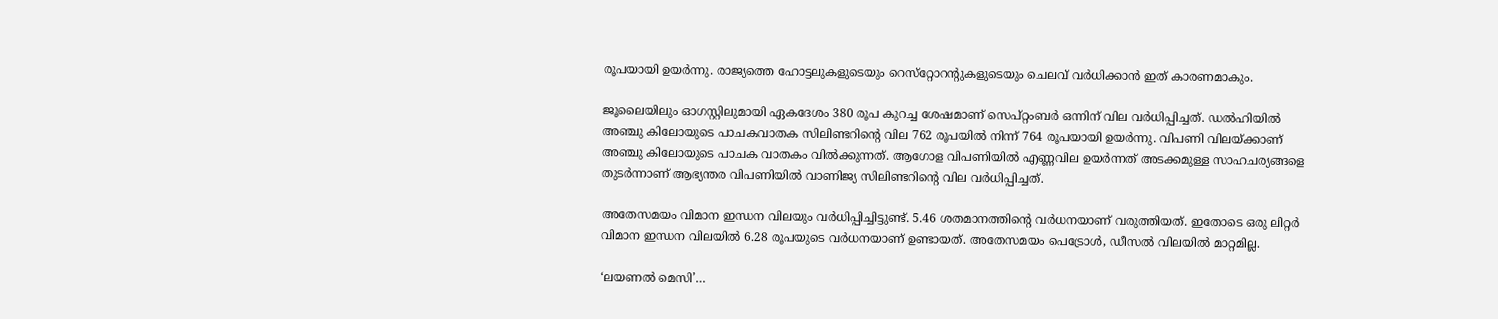രൂപയായി ഉയര്‍ന്നു. രാജ്യത്തെ ഹോട്ടലുകളുടെയും റെസ്‌റ്റോറന്റുകളുടെയും ചെലവ് വര്‍ധിക്കാന്‍ ഇത് കാരണമാകും.

ജൂലൈയിലും ഓഗസ്റ്റിലുമായി ഏകദേശം 380 രൂപ കുറച്ച ശേഷമാണ് സെപ്റ്റംബര്‍ ഒന്നിന് വില വര്‍ധിപ്പിച്ചത്. ഡല്‍ഹിയില്‍ അഞ്ചു കിലോയുടെ പാചകവാതക സിലിണ്ടറിന്റെ വില 762 രൂപയില്‍ നിന്ന് 764 രൂപയായി ഉയര്‍ന്നു. വിപണി വിലയ്ക്കാണ് അഞ്ചു കിലോയുടെ പാചക വാതകം വില്‍ക്കുന്നത്. ആഗോള വിപണിയില്‍ എണ്ണവില ഉയര്‍ന്നത് അടക്കമുള്ള സാഹചര്യങ്ങളെ തുടര്‍ന്നാണ് ആഭ്യന്തര വിപണിയില്‍ വാണിജ്യ സിലിണ്ടറിന്റെ വില വര്‍ധിപ്പിച്ചത്.

അതേസമയം വിമാന ഇന്ധന വിലയും വര്‍ധിപ്പിച്ചിട്ടുണ്ട്. 5.46 ശതമാനത്തിന്റെ വര്‍ധനയാണ് വരുത്തിയത്. ഇതോടെ ഒരു ലിറ്റര്‍ വിമാന ഇന്ധന വിലയില്‍ 6.28 രൂപയുടെ വര്‍ധനയാണ് ഉണ്ടായത്. അതേസമയം പെട്രോള്‍, ഡീസല്‍ വിലയില്‍ മാറ്റമില്ല.

‘ലയണൽ മെസി’…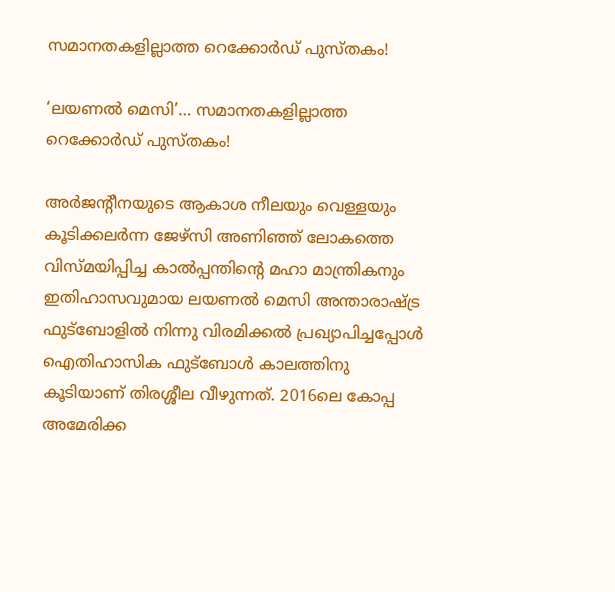സമാനതകളില്ലാത്ത റെക്കോർഡ് പുസ്തകം!

‘ലയണൽ മെസി’… സമാനതകളില്ലാത്ത റെക്കോർഡ് പുസ്തകം!

അർജന്റീനയുടെ ആകാശ നീലയും വെള്ളയും കൂടിക്കലർന്ന ജേഴ്സി അണിഞ്ഞ് ലോകത്തെ വിസ്മയിപ്പിച്ച കാൽപ്പന്തിന്റെ മഹാ മാന്ത്രികനും ഇതിഹാസവുമായ ലയണൽ മെസി അന്താരാഷ്ട്ര ഫുട്ബോളിൽ നിന്നു വിരമിക്കൽ പ്രഖ്യാപിച്ചപ്പോൾ ഐതിഹാസിക ഫുട്ബോൾ കാലത്തിനു കൂടിയാണ് തിരശ്ശീല വീഴുന്നത്. 2016ലെ കോപ്പ അമേരിക്ക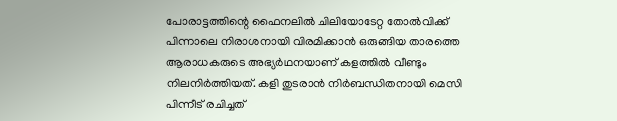പോരാട്ടത്തിന്റെ ഫൈനലിൽ ചിലിയോടേറ്റ തോൽവിക്ക് പിന്നാലെ നിരാശനായി വിരമിക്കാൻ ഒരുങ്ങിയ താരത്തെ ആരാധകരുടെ അഭ്യർഥനയാണ് കളത്തിൽ വീണ്ടും നിലനിർത്തിയത്. കളി തുടരാൻ നിർബന്ധിതനായി മെസി പിന്നീട് രചിച്ചത്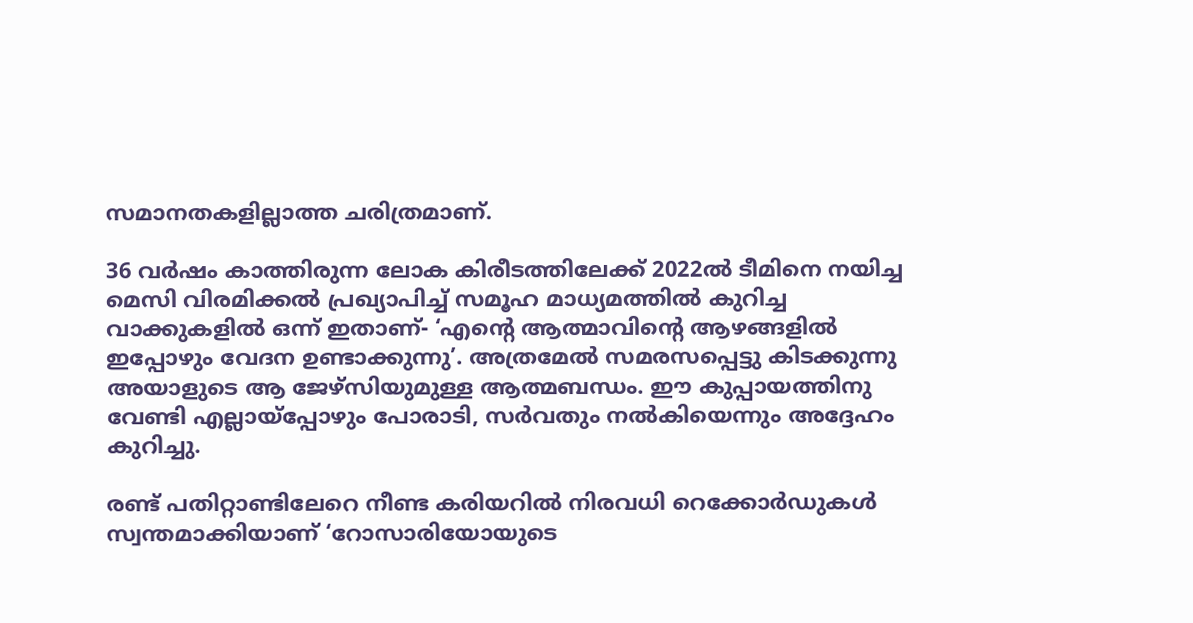സമാനതകളില്ലാത്ത ചരിത്രമാണ്.

36 വർഷം കാത്തിരുന്ന ലോക കിരീടത്തിലേക്ക് 2022ൽ ടീമിനെ നയിച്ച മെസി വിരമിക്കൽ പ്രഖ്യാപിച്ച് സമൂഹ മാധ്യമത്തിൽ കുറിച്ച വാക്കുകളിൽ ഒന്ന് ഇതാണ്- ‘എന്റെ ആത്മാവിന്റെ ആഴങ്ങളിൽ ഇപ്പോഴും വേദന ഉണ്ടാക്കുന്നു’. അത്രമേൽ സമരസപ്പെട്ടു കിടക്കുന്നു അയാളുടെ ആ ജേഴ്സിയുമുള്ള ആത്മബന്ധം. ഈ കുപ്പായത്തിനു വേണ്ടി എല്ലായ്പ്പോഴും പോരാടി, സർവതും നൽകിയെന്നും അദ്ദേഹം കുറിച്ചു.

രണ്ട് പതിറ്റാണ്ടിലേറെ നീണ്ട കരിയറിൽ നിരവധി റെക്കോർഡുകൾ സ്വന്തമാക്കിയാണ് ‘റോസാരിയോയുടെ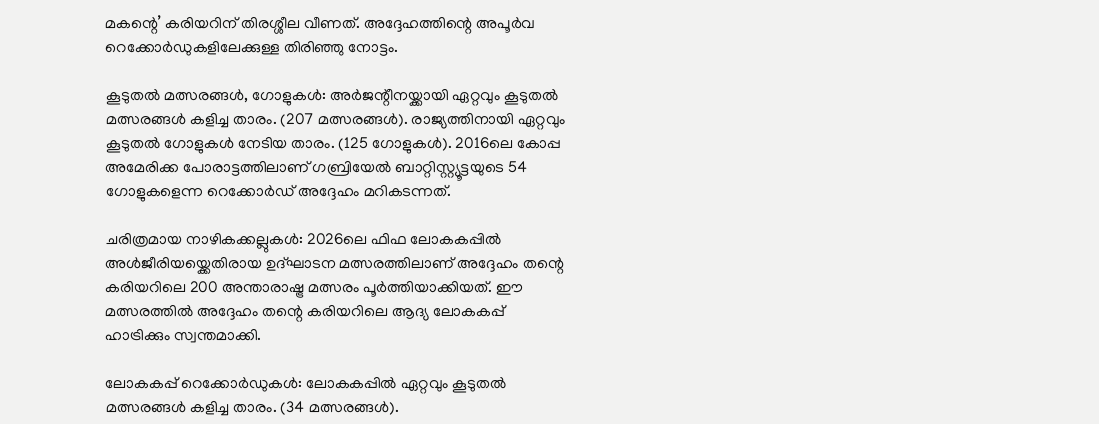മകന്റെ’ കരിയറിന് തിരശ്ശീല വീണത്. അദ്ദേഹത്തിന്റെ അപൂർവ റെക്കോർഡുകളിലേക്കുള്ള തിരിഞ്ഞു നോട്ടം.

കൂടുതൽ മത്സരങ്ങൾ, ഗോളുകൾ: അർജന്റീനയ്ക്കായി ഏറ്റവും കൂടുതൽ മത്സരങ്ങൾ കളിച്ച താരം. (207 മത്സരങ്ങൾ). രാജ്യത്തിനായി ഏറ്റവും കൂടുതൽ ഗോളുകൾ നേടിയ താരം. (125 ഗോളുകൾ). 2016ലെ കോപ്പ അമേരിക്ക പോരാട്ടത്തിലാണ് ഗബ്രിയേൽ ബാറ്റിസ്റ്റ്യൂട്ടയുടെ 54 ഗോളുകളെന്ന റെക്കോർഡ് അദ്ദേഹം മറികടന്നത്.

ചരിത്രമായ നാഴികക്കല്ലുകൾ: 2026ലെ ഫിഫ ലോകകപ്പിൽ അൾജീരിയയ്ക്കെതിരായ ഉദ്ഘാടന മത്സരത്തിലാണ് അദ്ദേഹം തന്റെ കരിയറിലെ 200 അന്താരാഷ്ട്ര മത്സരം പൂർത്തിയാക്കിയത്. ഈ മത്സരത്തിൽ അദ്ദേഹം തന്റെ കരിയറിലെ ആദ്യ ലോകകപ്പ് ഹാട്രിക്കും സ്വന്തമാക്കി.

ലോകകപ്പ് റെക്കോർഡുകൾ: ലോകകപ്പിൽ ഏറ്റവും കൂടുതൽ മത്സരങ്ങൾ കളിച്ച താരം. (34 മത്സരങ്ങൾ).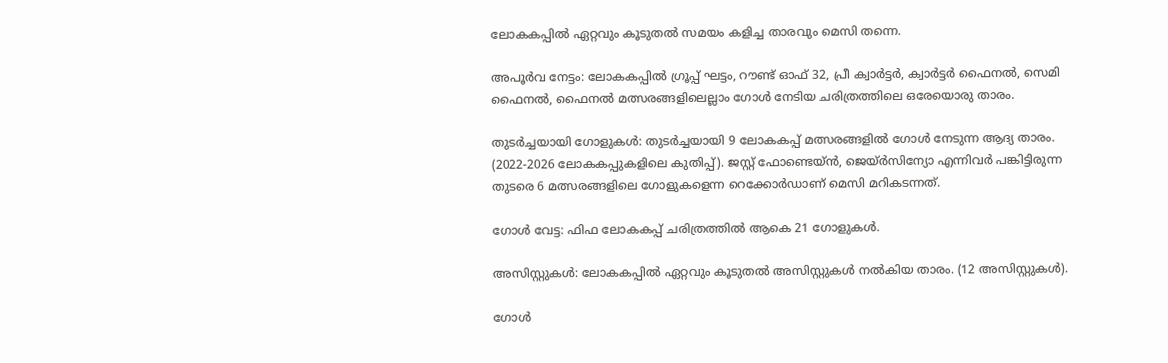ലോകകപ്പിൽ ഏറ്റവും കൂടുതൽ സമയം കളിച്ച താരവും മെസി തന്നെ.

അപൂർവ നേട്ടം: ലോകകപ്പിൽ ഗ്രൂപ്പ് ഘട്ടം, റൗണ്ട് ഓഫ് 32, പ്രീ ക്വാർട്ടർ, ക്വാർട്ടർ ഫൈനൽ, സെമി ഫൈനൽ, ഫൈനൽ മത്സരങ്ങളിലെല്ലാം ഗോൾ നേടിയ ചരിത്രത്തിലെ ഒരേയൊരു താരം.

തുടർച്ചയായി ഗോളുകൾ: തുടർച്ചയായി 9 ലോകകപ്പ് മത്സരങ്ങളിൽ ഗോൾ നേടുന്ന ആദ്യ താരം. (2022-2026 ലോകകപ്പുകളിലെ കുതിപ്പ്). ജസ്റ്റ് ഫോണ്ടെയ്ൻ, ജെയ്ർസിന്യോ എന്നിവർ പങ്കിട്ടിരുന്ന തുടരെ 6 മത്സരങ്ങളിലെ ഗോളുകളെന്ന റെക്കോർഡാണ് മെസി മറികടന്നത്.

ഗോൾ വേട്ട: ഫിഫ ലോകകപ്പ് ചരിത്രത്തിൽ ആകെ 21 ഗോളുകൾ.

അസിസ്റ്റുകൾ: ലോകകപ്പിൽ ഏറ്റവും കൂടുതൽ അസിസ്റ്റുകൾ നൽകിയ താരം. (12 അസിസ്റ്റുകൾ).

ഗോൾ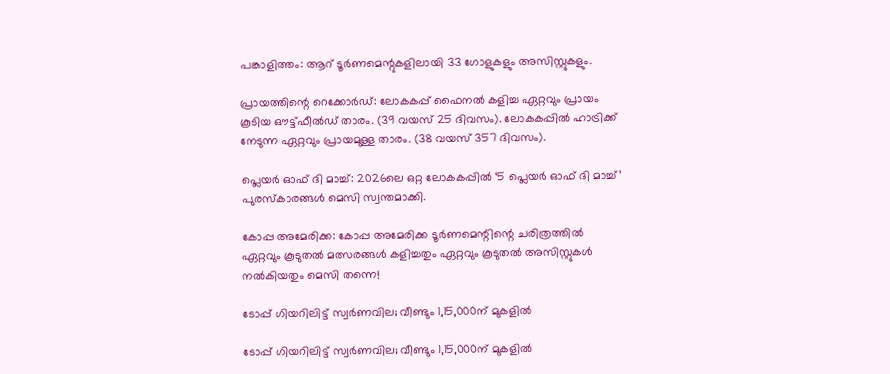പങ്കാളിത്തം: ആറ് ടൂർണമെന്റുകളിലായി 33 ഗോളുകളും അസിസ്റ്റുകളും.

പ്രായത്തിന്റെ റെക്കോർഡ്: ലോകകപ്പ് ഫൈനൽ കളിച്ച ഏറ്റവും പ്രായം കൂടിയ ഔട്ട്ഫീൽഡ് താരം. (39 വയസ് 25 ദിവസം). ലോകകപ്പിൽ ഹാട്രിക്ക് നേടുന്ന ഏറ്റവും പ്രായമുള്ള താരം. (38 വയസ് 357 ദിവസം).

പ്ലെയർ ഓഫ് ദി മാച്ച്: 2026ലെ ഒറ്റ ലോകകപ്പിൽ ‘5 പ്ലെയർ ഓഫ് ദി മാച്ച്’ പുരസ്കാരങ്ങൾ മെസി സ്വന്തമാക്കി.

കോപ്പ അമേരിക്ക: കോപ്പ അമേരിക്ക ടൂർണമെന്റിന്റെ ചരിത്രത്തിൽ ഏറ്റവും കൂടുതൽ മത്സരങ്ങൾ കളിച്ചതും ഏറ്റവും കൂടുതൽ അസിസ്റ്റുകൾ നൽകിയതും മെസി തന്നെ!

ടോപ്പ് ഗിയറിലിട്ട് സ്വര്‍ണവില; വീണ്ടും 1,15,000ന് മുകളില്‍

ടോപ്പ് ഗിയറിലിട്ട് സ്വര്‍ണവില; വീണ്ടും 1,15,000ന് മുകളില്‍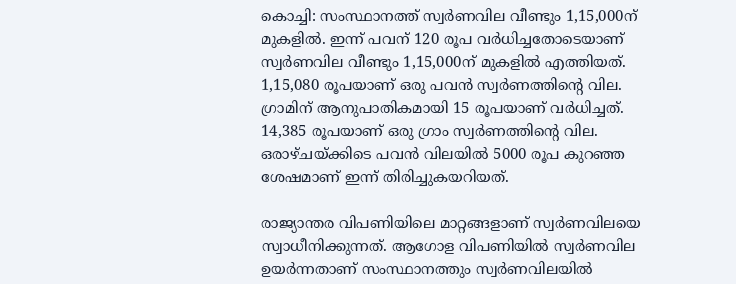കൊച്ചി: സംസ്ഥാനത്ത് സ്വര്‍ണവില വീണ്ടും 1,15,000ന് മുകളില്‍. ഇന്ന് പവന് 120 രൂപ വര്‍ധിച്ചതോടെയാണ് സ്വര്‍ണവില വീണ്ടും 1,15,000ന് മുകളില്‍ എത്തിയത്. 1,15,080 രൂപയാണ് ഒരു പവന്‍ സ്വര്‍ണത്തിന്റെ വില. ഗ്രാമിന് ആനുപാതികമായി 15 രൂപയാണ് വര്‍ധിച്ചത്. 14,385 രൂപയാണ് ഒരു ഗ്രാം സ്വര്‍ണത്തിന്റെ വില. ഒരാഴ്ചയ്ക്കിടെ പവന്‍ വിലയില്‍ 5000 രൂപ കുറഞ്ഞ ശേഷമാണ് ഇന്ന് തിരിച്ചുകയറിയത്.

രാജ്യാന്തര വിപണിയിലെ മാറ്റങ്ങളാണ് സ്വര്‍ണവിലയെ സ്വാധീനിക്കുന്നത്. ആഗോള വിപണിയില്‍ സ്വര്‍ണവില ഉയര്‍ന്നതാണ് സംസ്ഥാനത്തും സ്വര്‍ണവിലയില്‍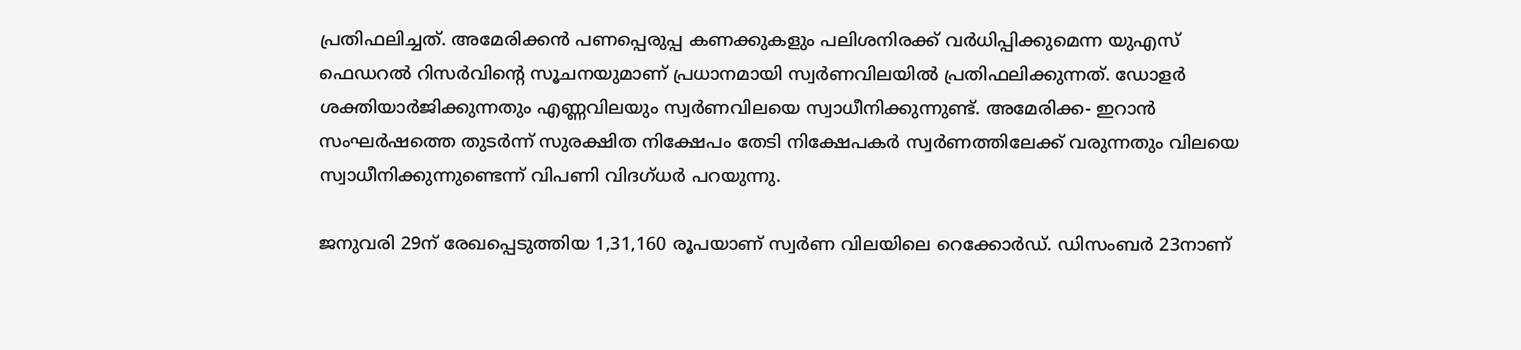പ്രതിഫലിച്ചത്. അമേരിക്കന്‍ പണപ്പെരുപ്പ കണക്കുകളും പലിശനിരക്ക് വര്‍ധിപ്പിക്കുമെന്ന യുഎസ് ഫെഡറല്‍ റിസര്‍വിന്റെ സൂചനയുമാണ് പ്രധാനമായി സ്വര്‍ണവിലയില്‍ പ്രതിഫലിക്കുന്നത്. ഡോളര്‍ ശക്തിയാര്‍ജിക്കുന്നതും എണ്ണവിലയും സ്വര്‍ണവിലയെ സ്വാധീനിക്കുന്നുണ്ട്. അമേരിക്ക- ഇറാന്‍ സംഘര്‍ഷത്തെ തുടര്‍ന്ന് സുരക്ഷിത നിക്ഷേപം തേടി നിക്ഷേപകര്‍ സ്വര്‍ണത്തിലേക്ക് വരുന്നതും വിലയെ സ്വാധീനിക്കുന്നുണ്ടെന്ന് വിപണി വിദഗ്ധര്‍ പറയുന്നു.

ജനുവരി 29ന് രേഖപ്പെടുത്തിയ 1,31,160 രൂപയാണ് സ്വര്‍ണ വിലയിലെ റെക്കോര്‍ഡ്. ഡിസംബര്‍ 23നാണ്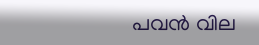പവന്‍ വില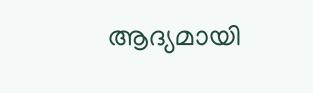ആദ്യമായി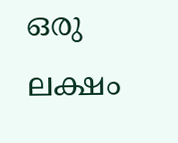ഒരു ലക്ഷം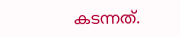കടന്നത്.